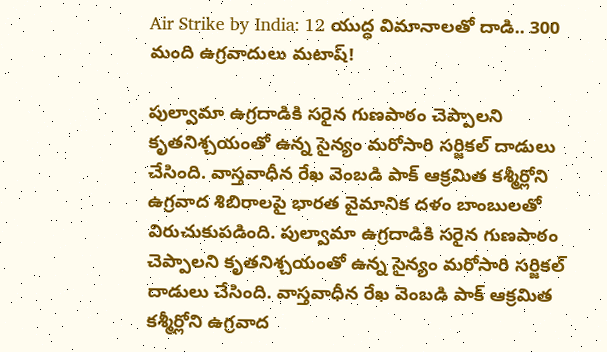Air Strike by India: 12 యుద్ధ విమానాలతో దాడి.. 300 మంది ఉగ్రవాదులు మటాష్!

పుల్వామా ఉగ్రదాడికి సరైన గుణపాఠం చెప్పాలని కృతనిశ్చయంతో ఉన్న సైన్యం మరోసారి సర్జికల్ దాడులు చేసింది. వాస్తవాధీన రేఖ వెంబడి పాక్ ఆక్రమిత కశ్మీర్లోని ఉగ్రవాద శిబిరాలపై భారత వైమానిక దళం బాంబులతో విరుచుకుపడింది. పుల్వామా ఉగ్రదాడికి సరైన గుణపాఠం చెప్పాలని కృతనిశ్చయంతో ఉన్న సైన్యం మరోసారి సర్జికల్ దాడులు చేసింది. వాస్తవాధీన రేఖ వెంబడి పాక్ ఆక్రమిత కశ్మీర్లోని ఉగ్రవాద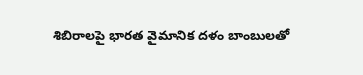శిబిరాలపై భారత వైమానిక దళం బాంబులతో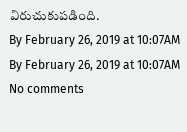విరుచుకుపడింది.
By February 26, 2019 at 10:07AM
By February 26, 2019 at 10:07AM
No comments